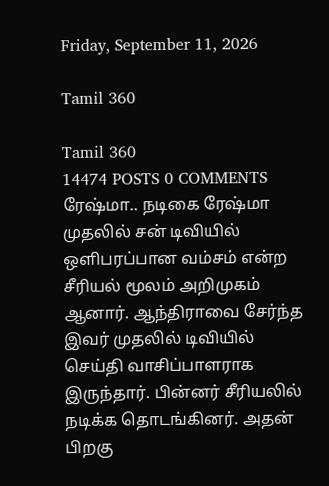Friday, September 11, 2026

Tamil 360

Tamil 360
14474 POSTS 0 COMMENTS
ரேஷ்மா.. நடிகை ரேஷ்மா முதலில் சன் டிவியில் ஒளிபரப்பான வம்சம் என்ற சீரியல் மூலம் அறிமுகம் ஆனார். ஆந்திராவை சேர்ந்த இவர் முதலில் டிவியில் செய்தி வாசிப்பாளராக இருந்தார். பின்னர் சீரியலில் நடிக்க தொடங்கினர். அதன் பிறகு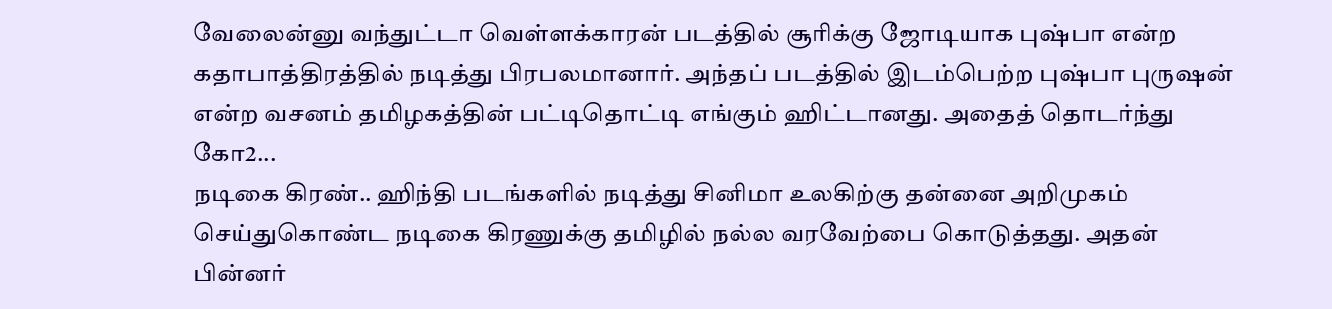வேலைன்னு வந்துட்டா வெள்ளக்காரன் படத்தில் சூரிக்கு ஜோடியாக புஷ்பா என்ற கதாபாத்திரத்தில் நடித்து பிரபலமானார். அந்தப் படத்தில் இடம்பெற்ற புஷ்பா புருஷன் என்ற வசனம் தமிழகத்தின் பட்டிதொட்டி எங்கும் ஹிட்டானது. அதைத் தொடர்ந்து கோ2...
நடிகை கிரண்.. ஹிந்தி படங்களில் நடித்து சினிமா உலகிற்கு தன்னை அறிமுகம் செய்துகொண்ட நடிகை கிரணுக்கு தமிழில் நல்ல வரவேற்பை கொடுத்தது. அதன் பின்னர்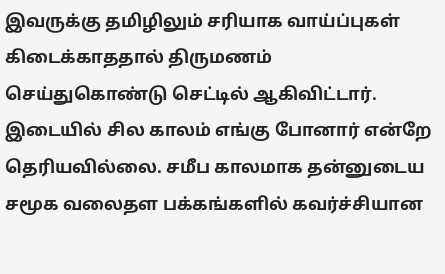இவருக்கு தமிழிலும் சரியாக வாய்ப்புகள் கிடைக்காததால் திருமணம் செய்துகொண்டு செட்டில் ஆகிவிட்டார். இடையில் சில காலம் எங்கு போனார் என்றே தெரியவில்லை. சமீப காலமாக தன்னுடைய சமூக வலைதள பக்கங்களில் கவர்ச்சியான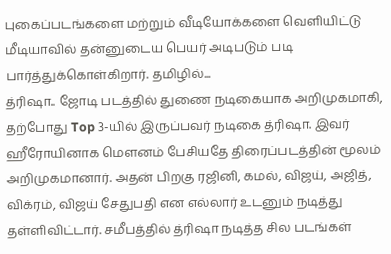புகைப்படங்களை மற்றும் வீடியோக்களை வெளியிட்டு மீடியாவில் தன்னுடைய பெயர் அடிபடும் படி பார்த்துக்கொள்கிறார். தமிழில்...
த்ரிஷா.. ஜோடி படத்தில் துணை நடிகையாக அறிமுகமாகி, தற்போது Top 3-யில் இருப்பவர் நடிகை த்ரிஷா. இவர் ஹீரோயினாக மௌனம் பேசியதே திரைப்படத்தின் மூலம் அறிமுகமானார். அதன் பிறகு ரஜினி, கமல், விஜய், அஜித், விக்ரம், விஜய் சேதுபதி என எல்லார் உடனும் நடித்து தள்ளிவிட்டார். சமீபத்தில் த்ரிஷா நடித்த சில படங்கள்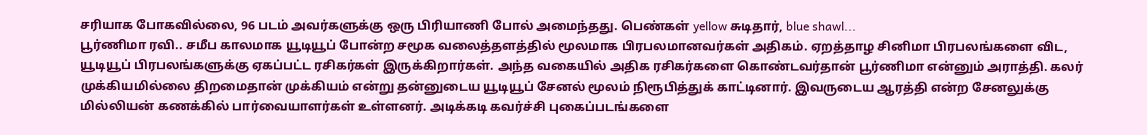சரியாக போகவில்லை, 96 படம் அவர்களுக்கு ஒரு பிரியாணி போல் அமைந்தது. பெண்கள் yellow சுடிதார், blue shawl...
பூர்ணிமா ரவி.. சமீப காலமாக யூடியூப் போன்ற சமூக வலைத்தளத்தில் மூலமாக பிரபலமானவர்கள் அதிகம். ஏறத்தாழ சினிமா பிரபலங்களை விட, யூடியூப் பிரபலங்களுக்கு ஏகப்பட்ட ரசிகர்கள் இருக்கிறார்கள். அந்த வகையில் அதிக ரசிகர்களை கொண்டவர்தான் பூர்ணிமா என்னும் அராத்தி. கலர் முக்கியமில்லை திறமைதான் முக்கியம் என்று தன்னுடைய யூடியூப் சேனல் மூலம் நிரூபித்துக் காட்டினார். இவருடைய ஆரத்தி என்ற சேனலுக்கு மில்லியன் கணக்கில் பார்வையாளர்கள் உள்ளனர். அடிக்கடி கவர்ச்சி புகைப்படங்களை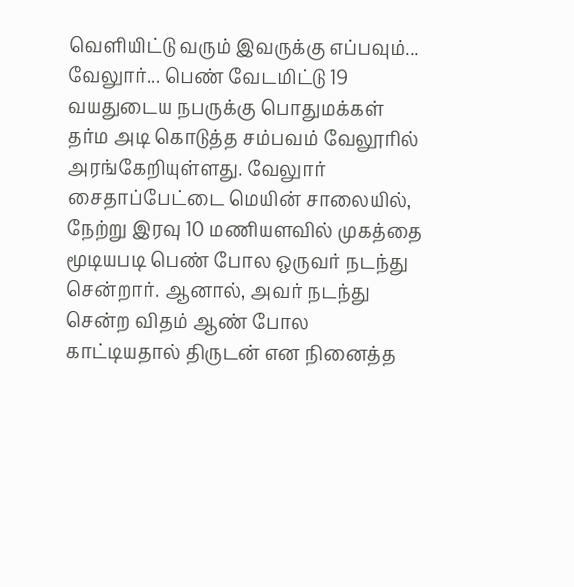வெளியிட்டு வரும் இவருக்கு எப்பவும்...
வேலுார்... பெண் வேடமிட்டு 19 வயதுடைய நபருக்கு பொதுமக்கள் தர்ம அடி கொடுத்த சம்பவம் வேலூரில் அரங்கேறியுள்ளது. வேலுார் சைதாப்பேட்டை மெயின் சாலையில், நேற்று இரவு 10 மணியளவில் முகத்தை மூடியபடி பெண் போல ஒருவர் நடந்து சென்றார். ஆனால், அவர் நடந்து சென்ற விதம் ஆண் போல காட்டியதால் திருடன் என நினைத்த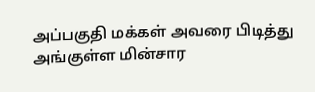அப்பகுதி மக்கள் அவரை பிடித்து அங்குள்ள மின்சார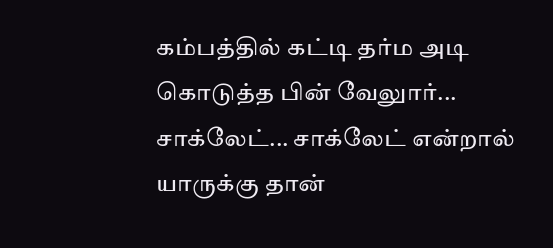கம்பத்தில் கட்டி தர்ம அடி கொடுத்த பின் வேலுார்...
சாக்லேட்... சாக்லேட் என்றால் யாருக்கு தான்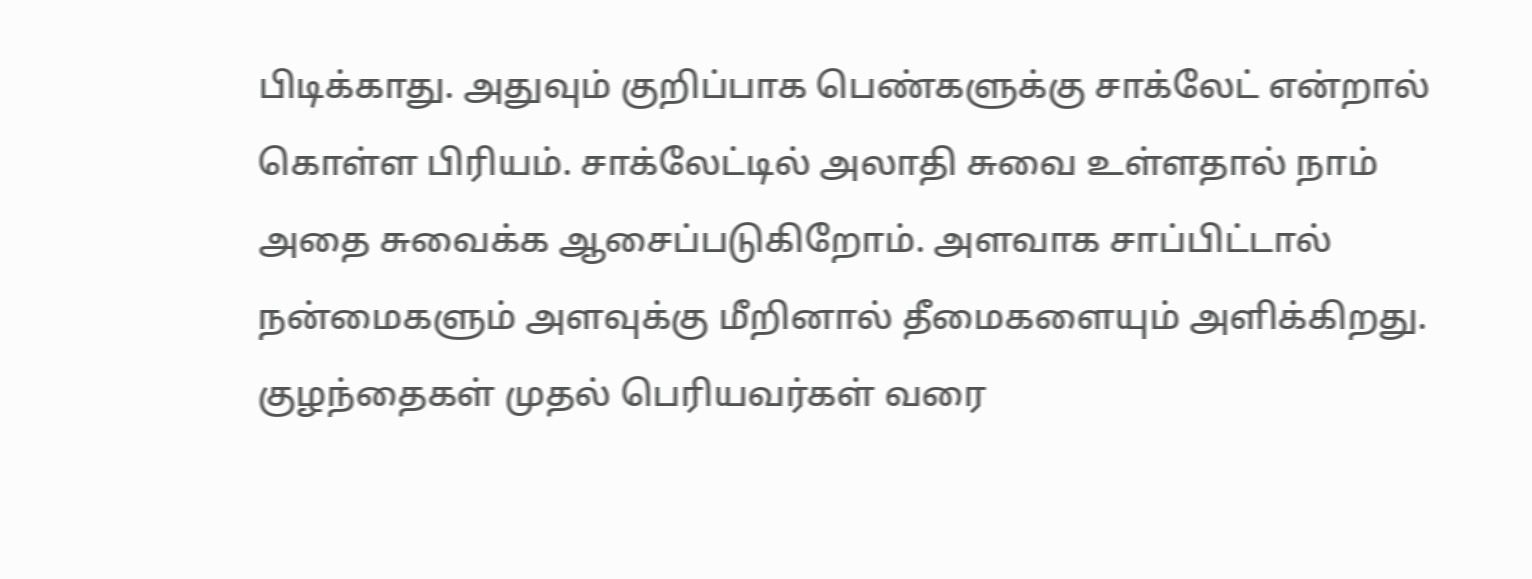பிடிக்காது. அதுவும் குறிப்பாக பெண்களுக்கு சாக்லேட் என்றால் கொள்ள பிரியம். சாக்லேட்டில் அலாதி சுவை உள்ளதால் நாம் அதை சுவைக்க ஆசைப்படுகிறோம். அளவாக சாப்பிட்டால் நன்மைகளும் அளவுக்கு மீறினால் தீமைகளையும் அளிக்கிறது. குழந்தைகள் முதல் பெரியவர்கள் வரை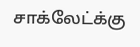சாக்லேட்க்கு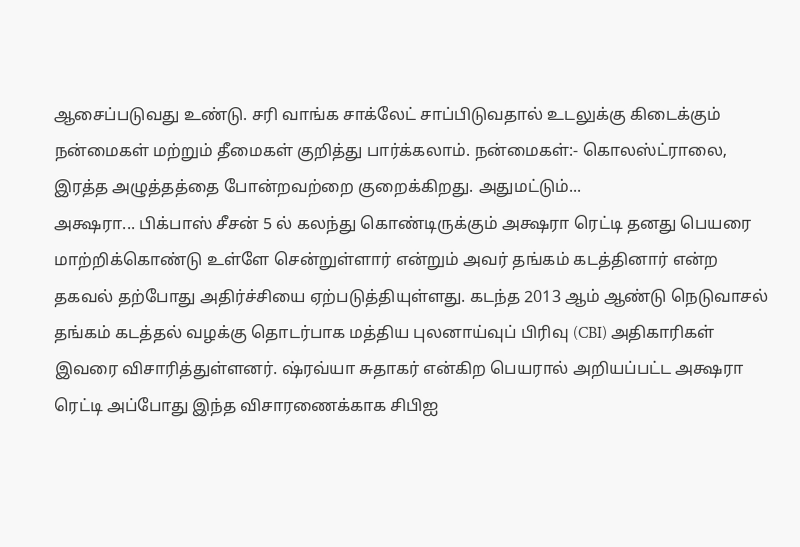ஆசைப்படுவது உண்டு. சரி வாங்க சாக்லேட் சாப்பிடுவதால் உடலுக்கு கிடைக்கும் நன்மைகள் மற்றும் தீமைகள் குறித்து பார்க்கலாம். நன்மைகள்:- கொலஸ்ட்ராலை, இரத்த அழுத்தத்தை போன்றவற்றை குறைக்கிறது. அதுமட்டும்...
அக்ஷரா... பிக்பாஸ் சீசன் 5 ல் கலந்து கொண்டிருக்கும் அக்ஷரா ரெட்டி தனது பெயரை மாற்றிக்கொண்டு உள்ளே சென்றுள்ளார் என்றும் அவர் தங்கம் கடத்தினார் என்ற தகவல் தற்போது அதிர்ச்சியை ஏற்படுத்தியுள்ளது. கடந்த 2013 ஆம் ஆண்டு நெடுவாசல் தங்கம் கடத்தல் வழக்கு தொடர்பாக மத்திய புலனாய்வுப் பிரிவு (CBI) அதிகாரிகள் இவரை விசாரித்துள்ளனர். ஷ்ரவ்யா சுதாகர் என்கிற பெயரால் அறியப்பட்ட அக்ஷரா ரெட்டி அப்போது இந்த விசாரணைக்காக சிபிஐ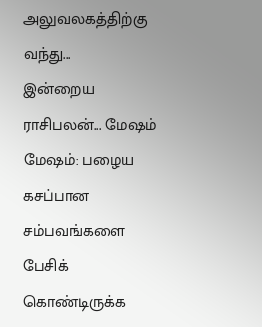அலுவலகத்திற்கு வந்து...
இன்றைய ராசிபலன்... மேஷம் மேஷம்: பழைய கசப்பான சம்பவங்களை பேசிக் கொண்டிருக்க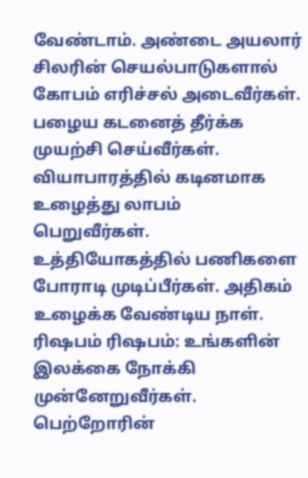வேண்டாம். அண்டை அயலார் சிலரின் செயல்பாடுகளால் கோபம் எரிச்சல் அடைவீர்கள். பழைய கடனைத் தீர்க்க முயற்சி செய்வீர்கள். வியாபாரத்தில் கடினமாக உழைத்து லாபம் பெறுவீர்கள். உத்தியோகத்தில் பணிகளை போராடி முடிப்பீர்கள். அதிகம் உழைக்க வேண்டிய நாள். ரிஷபம் ரிஷபம்: உங்களின் இலக்கை நோக்கி முன்னேறுவீர்கள். பெற்றோரின்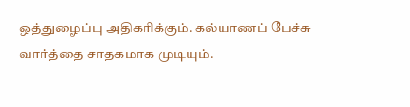ஒத்துழைப்பு அதிகரிக்கும். கல்யாணப் பேச்சு வார்த்தை சாதகமாக முடியும்.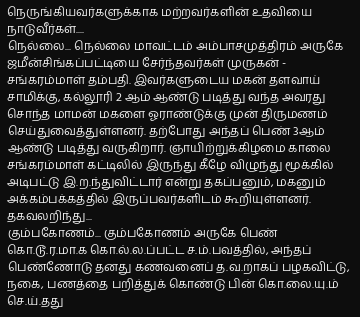நெருங்கியவர்களுக்காக மற்றவர்களின் உதவியை நாடுவீர்கள்....
நெல்லை... நெல்லை மாவட்டம் அம்பாசமுத்திரம் அருகே ஜமீன்சிங்கப்பட்டியை சேர்ந்தவர்கள் முருகன் - சங்கரம்மாள் தம்பதி. இவர்களுடைய மகன் தளவாய் சாமிக்கு, கல்லூரி 2 ஆம் ஆண்டு படித்து வந்த அவரது சொந்த மாமன் மகளை ஓராண்டுக்கு முன் திருமணம் செய்துவைத்துள்ளனர். தற்போது அந்தப் பெண் 3ஆம் ஆண்டு படித்து வருகிறார். ஞாயிற்றுக்கிழமை காலை சங்கரம்மாள் கட்டிலில் இருந்து கீழே விழுந்து மூக்கில் அடிபட்டு இ.ற.ந்துவிட்டார் என்று தகப்பனும், மகனும் அக்கம்பக்கத்தில் இருப்பவர்களிடம் கூறியுள்ளனர். தகவலறிந்து...
கும்பகோணம்... கும்பகோணம் அருகே பெண் கொ.டூ.ர.மா.க கொ.ல்.ல.ப்பட்ட ச.ம்.பவத்தில், அந்தப் பெண்ணோடு தனது கணவனைப் த.வ.றாகப் பழகவிட்டு, நகை, பணத்தை பறித்துக் கொண்டு பின் கொ.லை.யு.ம் செ.ய்.தது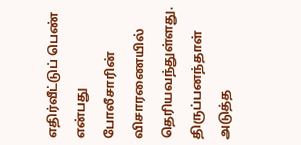எதிர்வீட்டுப் பெண் என்பது போலீசாரின் விசாரணையில் தெரியவந்துள்ளது. திருப்பனந்தாள் அடுத்த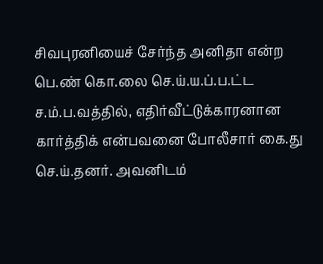சிவபுரனியைச் சேர்ந்த அனிதா என்ற பெ.ண் கொ.லை செ.ய்.ய.ப்.ப.ட்ட ச.ம்.ப.வத்தில், எதிர்வீட்டுக்காரனான கார்த்திக் என்பவனை போலீசார் கை.து செ.ய்.தனர். அவனிடம்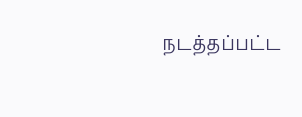நடத்தப்பட்ட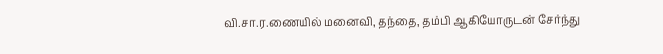வி.சா.ர.ணையில் மனைவி, தந்தை, தம்பி ஆகியோருடன் சேர்ந்து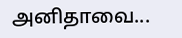அனிதாவை...